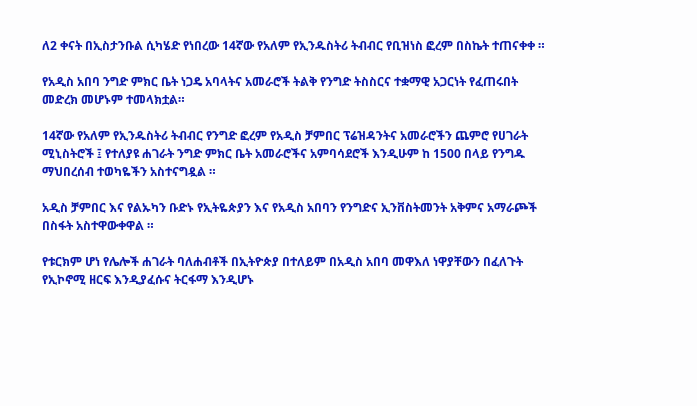ለ2 ቀናት በኢስታንቡል ሲካሄድ የነበረው 14ኛው የአለም የኢንዱስትሪ ትብብር የቢዝነስ ፎረም በስኬት ተጠናቀቀ ።

የአዲስ አበባ ንግድ ምክር ቤት ነጋዴ አባላትና አመራሮች ትልቅ የንግድ ትስስርና ተቋማዊ አጋርነት የፈጠሩበት መድረክ መሆኑም ተመላክቷል።

14ኛው የአለም የኢንዱስትሪ ትብብር የንግድ ፎረም የአዲስ ቻምበር ፕሬዝዳንትና አመራሮችን ጨምሮ የሀገራት ሚኒስትሮች ፤ የተለያዩ ሐገራት ንግድ ምክር ቤት አመራሮችና አምባሳደሮች እንዲሁም ከ 1500 በላይ የንግዱ ማህበረሰብ ተወካዬችን አስተናግዷል ።

አዲስ ቻምበር እና የልኡካን ቡድኑ የኢትዬጵያን እና የአዲስ አበባን የንግድና ኢንቨስትመንት አቅምና አማራጮች በስፋት አስተዋውቀዋል ።

የቱርክም ሆነ የሌሎች ሐገራት ባለሐብቶች በኢትዮጵያ በተለይም በአዲስ አበባ መዋእለ ነዋያቸውን በፈለጉት የኢኮኖሚ ዘርፍ እንዲያፈሱና ትርፋማ እንዲሆኑ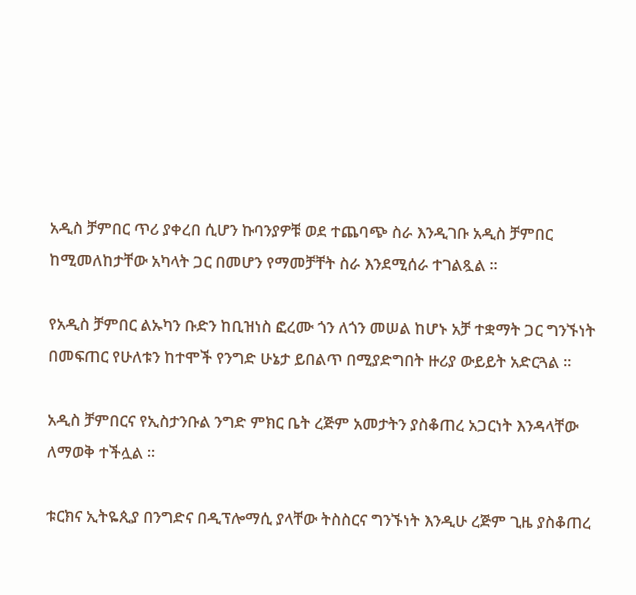አዲስ ቻምበር ጥሪ ያቀረበ ሲሆን ኩባንያዎቹ ወደ ተጨባጭ ስራ እንዲገቡ አዲስ ቻምበር ከሚመለከታቸው አካላት ጋር በመሆን የማመቻቸት ስራ እንደሚሰራ ተገልጿል ።

የአዲስ ቻምበር ልኡካን ቡድን ከቢዝነስ ፎረሙ ጎን ለጎን መሠል ከሆኑ አቻ ተቋማት ጋር ግንኙነት በመፍጠር የሁለቱን ከተሞች የንግድ ሁኔታ ይበልጥ በሚያድግበት ዙሪያ ውይይት አድርጓል ።

አዲስ ቻምበርና የኢስታንቡል ንግድ ምክር ቤት ረጅም አመታትን ያስቆጠረ አጋርነት እንዳላቸው ለማወቅ ተችሏል ።

ቱርክና ኢትዬጲያ በንግድና በዲፕሎማሲ ያላቸው ትስስርና ግንኙነት እንዲሁ ረጅም ጊዜ ያስቆጠረ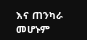እና ጠንካራ መሆኑም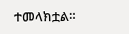ተመላክቷል።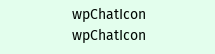wpChatIcon
wpChatIcon